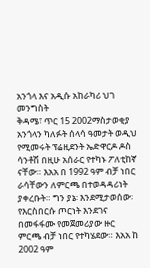አንጎላ እና አዲሱ አከራካሪ ህገ መንግስት
ቅዳሜ፣ ጥር 15 2002ማስታወቂያ
አንጎላን ካለፉት ሰላሳ ዓመታት ወዲህ የሚመሩት ፕሬዚደንት ኤድዋርዶ ዶስ ሳንቶሽ በዚሁ አሰራር የተካኑ ፖለቲከኛ ናቸው። እአአ በ 1992 ዓም ብቻ ነበር ራሳቸውን ለምርጫ በተወዳዳሪነት ያቀረቡት። ግን ያኔ፡ እንደሚታወሰው፡ የእርስበርሱ ጦርነት እንደገና በመፋፋሙ የመጀመሪያው ዙር ምርጫ ብቻ ነበር የተካሄደው። እአአ ከ 2002 ዓም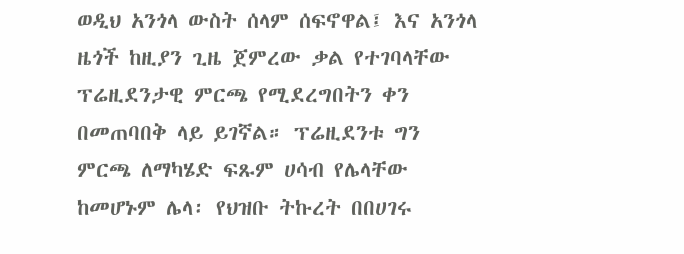ወዲህ አንጎላ ውስት ሰላም ሰፍኖዋል፤ እና አንጎላ ዜጎች ከዚያን ጊዜ ጀምረው ቃል የተገባላቸው ፕሬዚደንታዊ ምርጫ የሚደረግበትን ቀን በመጠባበቅ ላይ ይገኛል። ፕሬዚደንቱ ግን ምርጫ ለማካሄድ ፍጹም ሀሳብ የሌላቸው ከመሆኑም ሌላ፡ የህዝቡ ትኩረት በበሀገሩ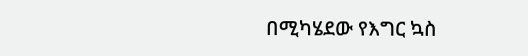በሚካሄደው የእግር ኳስ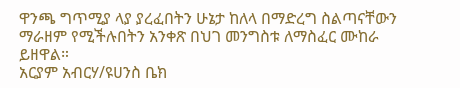ዋንጫ ግጥሚያ ላያ ያረፈበትን ሁኔታ ከለላ በማድረግ ስልጣናቸውን ማራዘም የሚችሉበትን አንቀጽ በህገ መንግስቱ ለማስፈር ሙከራ ይዘዋል።
አርያም አብርሃ/ዩሀንስ ቤክ